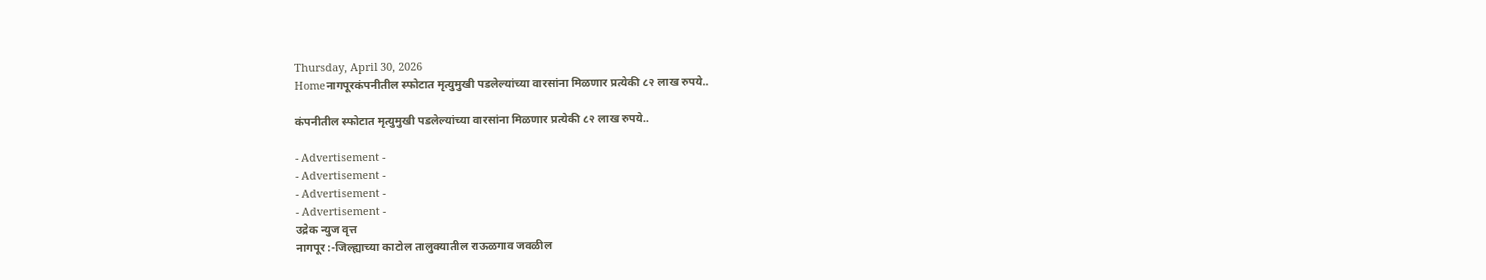Thursday, April 30, 2026
Homeनागपूरकंपनीतील स्फोटात मृत्युमुखी पडलेल्यांच्या वारसांना मिळणार प्रत्येकी ८२ लाख रुपये..

कंपनीतील स्फोटात मृत्युमुखी पडलेल्यांच्या वारसांना मिळणार प्रत्येकी ८२ लाख रुपये..

- Advertisement -
- Advertisement -
- Advertisement -
- Advertisement -
उद्रेक न्युज वृत्त
नागपूर :-जिल्ह्याच्या काटोल तालुक्यातील राऊळगाव जवळील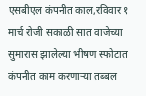एसबीएल कंपनीत काल,रविवार १ मार्च रोजी सकाळी सात वाजेच्या सुमारास झालेल्या भीषण स्फोटात कंपनीत काम करणाऱ्या तब्बल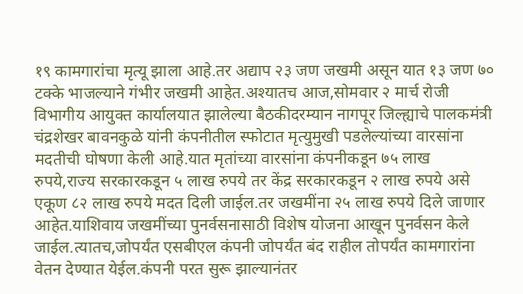१९ कामगारांचा मृत्यू झाला आहे.तर अद्याप २३ जण जखमी असून यात १३ जण ७० टक्के भाजल्याने गंभीर जखमी आहेत.अश्यातच आज,सोमवार २ मार्च रोजी विभागीय आयुक्त कार्यालयात झालेल्या बैठकीदरम्यान नागपूर जिल्ह्याचे पालकमंत्री चंद्रशेखर बावनकुळे यांनी कंपनीतील स्फोटात मृत्युमुखी पडलेल्यांच्या वारसांना मदतीची घोषणा केली आहे.यात मृतांच्या वारसांना कंपनीकडून ७५ लाख रुपये,राज्य सरकारकडून ५ लाख रुपये तर केंद्र सरकारकडून २ लाख रुपये असे एकूण ८२ लाख रुपये मदत दिली जाईल.तर जखमींना २५ लाख रुपये दिले जाणार आहेत.याशिवाय जखमींच्या पुनर्वसनासाठी विशेष योजना आखून पुनर्वसन केले जाईल.त्यातच,जोपर्यंत एसबीएल कंपनी जोपर्यंत बंद राहील तोपर्यंत कामगारांना वेतन देण्यात येईल.कंपनी परत सुरू झाल्यानंतर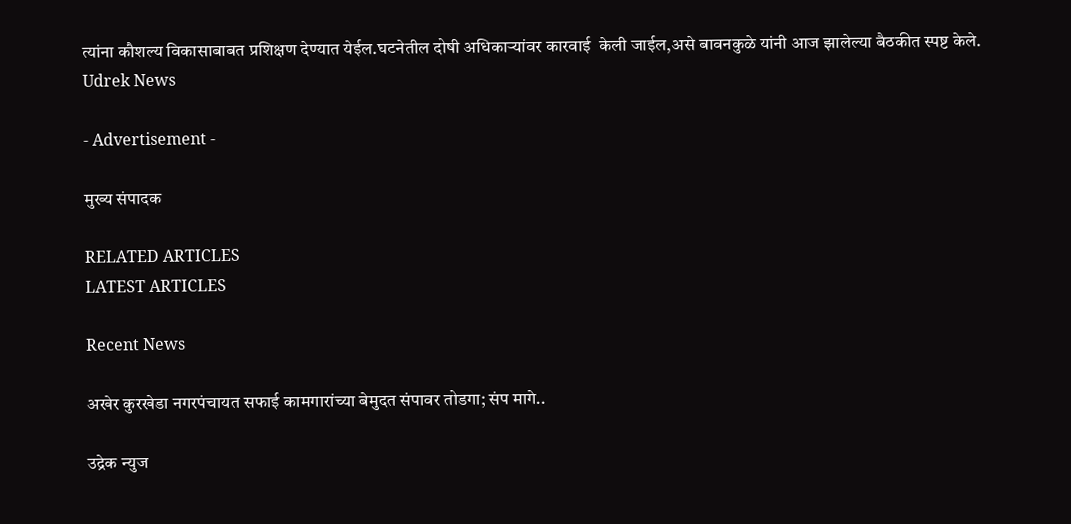त्यांना कौशल्य विकासाबाबत प्रशिक्षण देण्यात येईल.घटनेतील दोषी अधिकाऱ्यांवर कारवाई  केली जाईल,असे बावनकुळे यांनी आज झालेल्या बैठकीत स्पष्ट केले.
Udrek News

- Advertisement -

मुख्य संपादक

RELATED ARTICLES
LATEST ARTICLES

Recent News

अखेर कुरखेडा नगरपंचायत सफाई कामगारांच्या बेमुदत संपावर तोडगा; संप मागे..

उद्रेक न्युज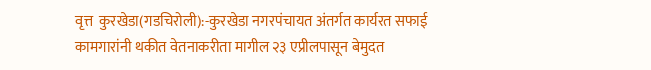वृत्त  कुरखेडा(गडचिरोली):-कुरखेडा नगरपंचायत अंतर्गत कार्यरत सफाई कामगारांनी थकीत वेतनाकरीता मागील २३ एप्रीलपासून बेमुदत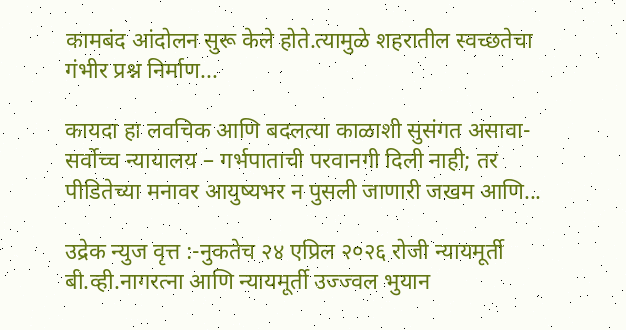कामबंद आंदोलन सुरू केले होते.त्यामुळे शहरातील स्वच्छतेचा गंभीर प्रश्न निर्माण...

कायदा हा लवचिक आणि बदलत्या काळाशी सुसंगत असावा- सर्वोच्च न्यायालय – गर्भपाताची परवानगी दिली नाही; तर पीडितेच्या मनावर आयुष्यभर न पुसली जाणारी जखम आणि...

उद्रेक न्युज वृत्त :-नुकतेच २४ एप्रिल २०२६ रोजी न्यायमूर्ती बी.व्ही.नागरत्ना आणि न्यायमूर्ती उज्ज्वल भुयान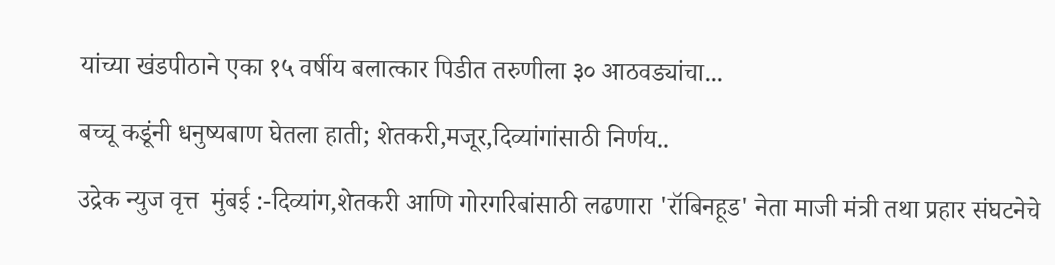यांच्या खंडपीठाने एका १५ वर्षीय बलात्कार पिडीत तरुणीला ३० आठवड्यांचा...

बच्चू कडूंनी धनुष्यबाण घेतला हाती; शेतकरी,मजूर,दिव्यांगांसाठी निर्णय..

उद्रेक न्युज वृत्त  मुंबई :-दिव्यांग,शेतकरी आणि गोरगरिबांसाठी लढणारा 'रॉबिनहूड' नेता माजी मंत्री तथा प्रहार संघटनेचे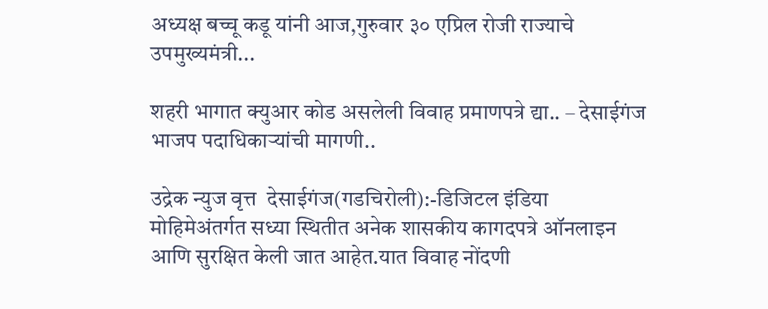अध्यक्ष बच्चू कडू यांनी आज,गुरुवार ३० एप्रिल रोजी राज्याचे उपमुख्यमंत्री...

शहरी भागात क्युआर कोड असलेली विवाह प्रमाणपत्रे द्या.. – देसाईगंज भाजप पदाधिकाऱ्यांची मागणी..

उद्रेक न्युज वृत्त  देसाईगंज(गडचिरोली):-डिजिटल इंडिया मोहिमेअंतर्गत सध्या स्थितीत अनेक शासकीय कागदपत्रे ऑनलाइन आणि सुरक्षित केली जात आहेत.यात विवाह नोंदणी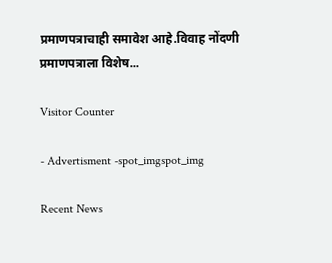प्रमाणपत्राचाही समावेश आहे.विवाह नोंदणी प्रमाणपत्राला विशेष...

Visitor Counter

- Advertisment -spot_imgspot_img

Recent News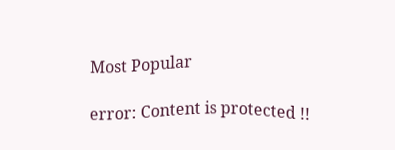Most Popular

error: Content is protected !!